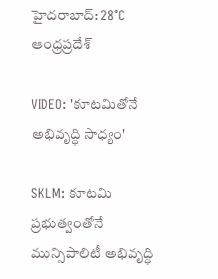హైదరాబాద్: 28°C
ఆంధ్రప్రదేశ్

VIDEO: 'కూటమితోనే అభివృద్ధి సాధ్యం'

SKLM: కూటమి ప్రభుత్వంతోనే మున్సిపాలిటీ అభివృద్ధి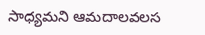సాధ్యమని ఆమదాలవలస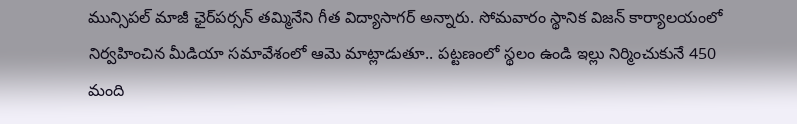మున్సిపల్ మాజీ ఛైర్‌పర్సన్ తమ్మినేని గీత విద్యాసాగర్ అన్నారు. సోమవారం స్థానిక విజన్ కార్యాలయంలో నిర్వహించిన మీడియా సమావేశంలో ఆమె మాట్లాడుతూ.. పట్టణంలో స్థలం ఉండి ఇల్లు నిర్మించుకునే 450 మంది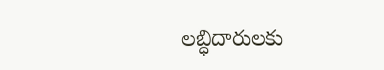లబ్ధిదారులకు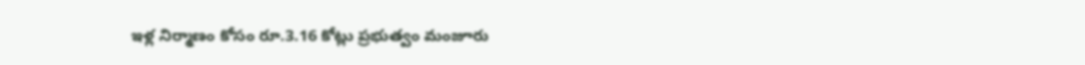ఇళ్ల నిర్మాణం కోసం రూ.3.16 కోట్లు ప్రభుత్వం మంజూరు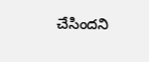చేసిందని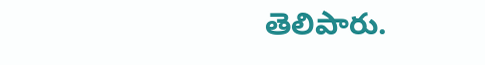తెలిపారు.